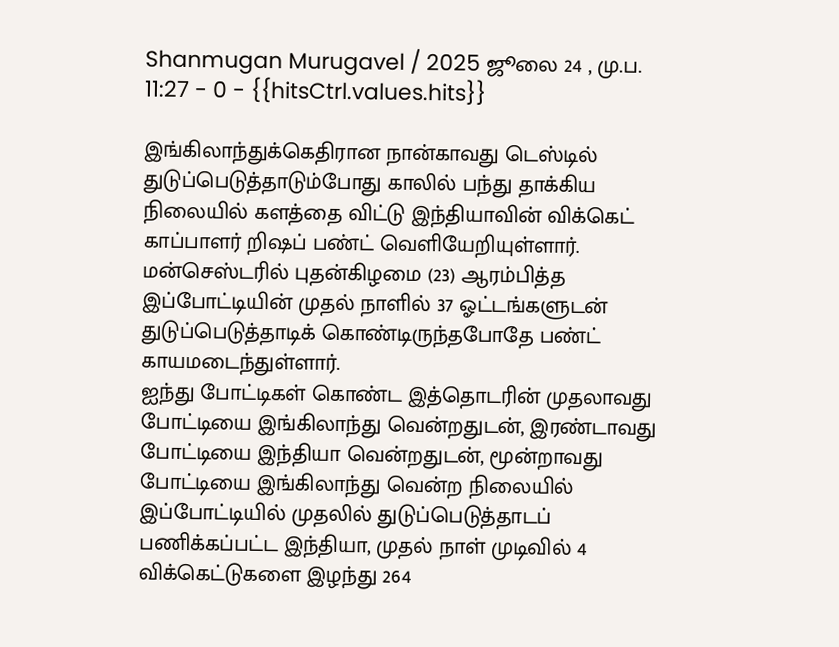Shanmugan Murugavel / 2025 ஜூலை 24 , மு.ப. 11:27 - 0 - {{hitsCtrl.values.hits}}

இங்கிலாந்துக்கெதிரான நான்காவது டெஸ்டில் துடுப்பெடுத்தாடும்போது காலில் பந்து தாக்கிய நிலையில் களத்தை விட்டு இந்தியாவின் விக்கெட் காப்பாளர் றிஷப் பண்ட் வெளியேறியுள்ளார்.
மன்செஸ்டரில் புதன்கிழமை (23) ஆரம்பித்த இப்போட்டியின் முதல் நாளில் 37 ஓட்டங்களுடன் துடுப்பெடுத்தாடிக் கொண்டிருந்தபோதே பண்ட் காயமடைந்துள்ளார்.
ஐந்து போட்டிகள் கொண்ட இத்தொடரின் முதலாவது போட்டியை இங்கிலாந்து வென்றதுடன், இரண்டாவது போட்டியை இந்தியா வென்றதுடன், மூன்றாவது போட்டியை இங்கிலாந்து வென்ற நிலையில் இப்போட்டியில் முதலில் துடுப்பெடுத்தாடப் பணிக்கப்பட்ட இந்தியா, முதல் நாள் முடிவில் 4 விக்கெட்டுகளை இழந்து 264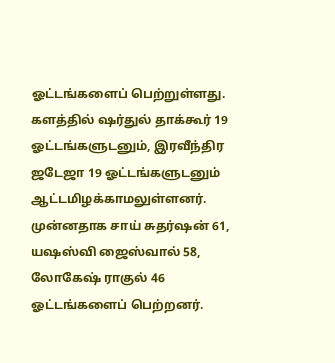ஓட்டங்களைப் பெற்றுள்ளது. களத்தில் ஷர்துல் தாக்கூர் 19 ஓட்டங்களுடனும், இரவீந்திர ஜடேஜா 19 ஓட்டங்களுடனும் ஆட்டமிழக்காமலுள்ளனர். முன்னதாக சாய் சுதர்ஷன் 61, யஷஸ்வி ஜைஸ்வால் 58, லோகேஷ் ராகுல் 46 ஓட்டங்களைப் பெற்றனர்.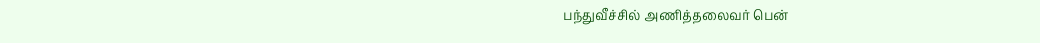பந்துவீச்சில் அணித்தலைவர் பென்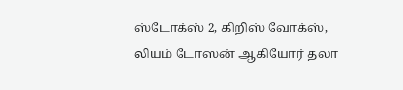ஸ்டோக்ஸ் 2, கிறிஸ் வோக்ஸ், லியம் டோஸன் ஆகியோர் தலா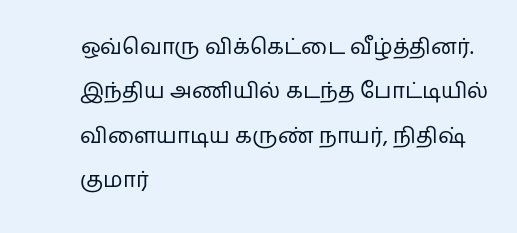ஒவ்வொரு விக்கெட்டை வீழ்த்தினர்.
இந்திய அணியில் கடந்த போட்டியில் விளையாடிய கருண் நாயர், நிதிஷ் குமார்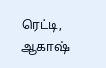ரெட்டி, ஆகாஷ்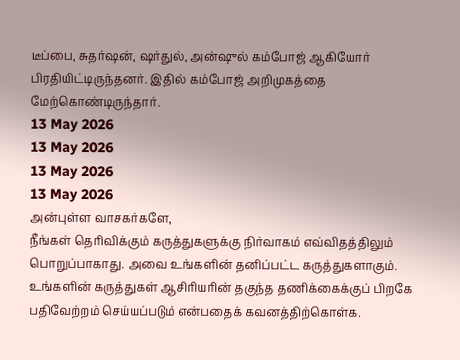டீப்பை, சுதர்ஷன், ஷர்துல், அன்ஷுல் கம்போஜ் ஆகியோர் பிரதியிட்டிருந்தனர். இதில் கம்போஜ் அறிமுகத்தை மேற்கொண்டிருந்தார்.
13 May 2026
13 May 2026
13 May 2026
13 May 2026
அன்புள்ள வாசகர்களே,
நீங்கள் தெரிவிக்கும் கருத்துகளுக்கு நிர்வாகம் எவ்விதத்திலும் பொறுப்பாகாது. அவை உங்களின் தனிப்பட்ட கருத்துகளாகும். உங்களின் கருத்துகள் ஆசிரியரின் தகுந்த தணிக்கைக்குப் பிறகே பதிவேற்றம் செய்யப்படும் என்பதைக் கவனத்திற்கொள்க.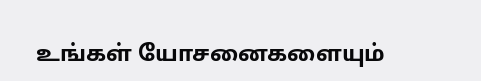உங்கள் யோசனைகளையும்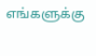எங்களுக்கு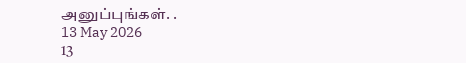அனுப்புங்கள். .
13 May 2026
13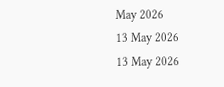May 2026
13 May 2026
13 May 2026